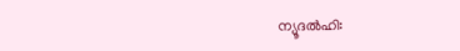ന്യൂദൽഹി: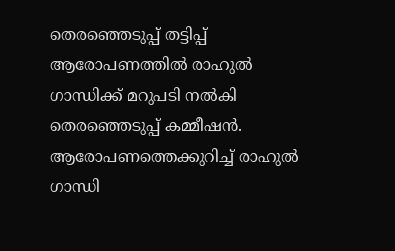തെരഞ്ഞെടുപ്പ് തട്ടിപ്പ് ആരോപണത്തിൽ രാഹുൽ ഗാന്ധിക്ക് മറുപടി നൽകി തെരഞ്ഞെടുപ്പ് കമ്മീഷൻ. ആരോപണത്തെക്കുറിച്ച് രാഹുൽ ഗാന്ധി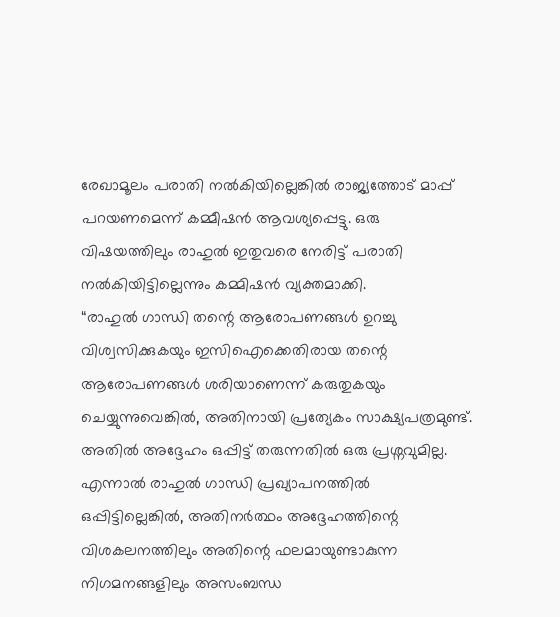രേഖാമൂലം പരാതി നൽകിയില്ലെങ്കിൽ രാജ്യത്തോട് മാപ്പ് പറയണമെന്ന് കമ്മീഷൻ ആവശ്യപ്പെട്ടു. ഒരു വിഷയത്തിലും രാഹുൽ ഇതുവരെ നേരിട്ട് പരാതി നൽകിയിട്ടില്ലെന്നും കമ്മിഷൻ വ്യക്തമാക്കി.
“രാഹുൽ ഗാന്ധി തന്റെ ആരോപണങ്ങൾ ഉറച്ചു വിശ്വസിക്കുകയും ഇസിഐക്കെതിരായ തന്റെ ആരോപണങ്ങൾ ശരിയാണെന്ന് കരുതുകയും ചെയ്യുന്നുവെങ്കിൽ, അതിനായി പ്രത്യേകം സാക്ഷ്യപത്രമുണ്ട്. അതിൽ അദ്ദേഹം ഒപ്പിട്ട് തരുന്നതിൽ ഒരു പ്രശ്നവുമില്ല. എന്നാൽ രാഹുൽ ഗാന്ധി പ്രഖ്യാപനത്തിൽ ഒപ്പിട്ടില്ലെങ്കിൽ, അതിനർത്ഥം അദ്ദേഹത്തിന്റെ വിശകലനത്തിലും അതിന്റെ ഫലമായുണ്ടാകുന്ന നിഗമനങ്ങളിലും അസംബന്ധ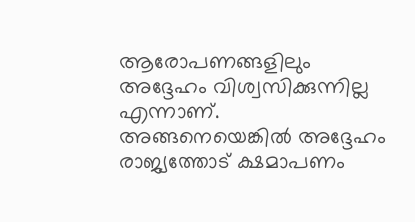ആരോപണങ്ങളിലും അദ്ദേഹം വിശ്വസിക്കുന്നില്ല എന്നാണ്. അങ്ങനെയെങ്കിൽ അദ്ദേഹം രാജ്യത്തോട് ക്ഷമാപണം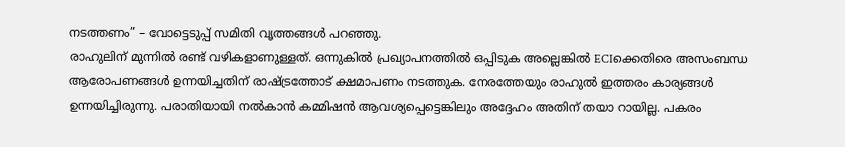നടത്തണം” – വോട്ടെടുപ്പ് സമിതി വൃത്തങ്ങൾ പറഞ്ഞു.
രാഹുലിന് മുന്നിൽ രണ്ട് വഴികളാണുള്ളത്. ഒന്നുകിൽ പ്രഖ്യാപനത്തിൽ ഒപ്പിടുക അല്ലെങ്കിൽ ECIക്കെതിരെ അസംബന്ധ ആരോപണങ്ങൾ ഉന്നയിച്ചതിന് രാഷ്ട്രത്തോട് ക്ഷമാപണം നടത്തുക. നേരത്തേയും രാഹുൽ ഇത്തരം കാര്യങ്ങൾ ഉന്നയിച്ചിരുന്നു. പരാതിയായി നൽകാൻ കമ്മിഷൻ ആവശ്യപ്പെട്ടെങ്കിലും അദ്ദേഹം അതിന് തയാ റായില്ല. പകരം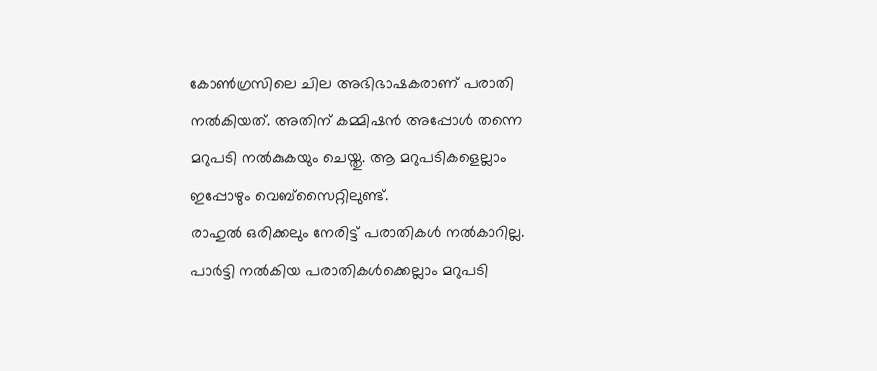കോൺഗ്രസിലെ ചില അഭിഭാഷകരാണ് പരാതി നൽകിയത്. അതിന് കമ്മിഷൻ അപ്പോൾ തന്നെ മറുപടി നൽകുകയും ചെയ്തു. ആ മറുപടികളെല്ലാം ഇപ്പോഴും വെബ്സൈറ്റിലുണ്ട്.
രാഹുൽ ഒരിക്കലും നേരിട്ട് പരാതികൾ നൽകാറില്ല. പാർട്ടി നൽകിയ പരാതികൾക്കെല്ലാം മറുപടി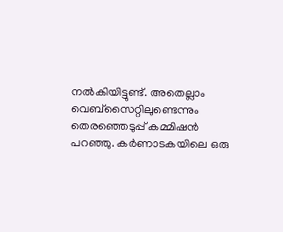നൽകിയിട്ടുണ്ട്. അതെല്ലാം വെബ്സൈറ്റിലുണ്ടെന്നും തെരഞ്ഞെടുപ്പ് കമ്മിഷൻ പറഞ്ഞു. കർണാടകയിലെ ഒരു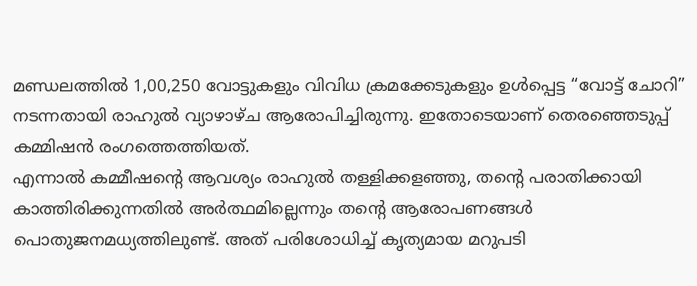മണ്ഡലത്തിൽ 1,00,250 വോട്ടുകളും വിവിധ ക്രമക്കേടുകളും ഉൾപ്പെട്ട “വോട്ട് ചോറി” നടന്നതായി രാഹുൽ വ്യാഴാഴ്ച ആരോപിച്ചിരുന്നു. ഇതോടെയാണ് തെരഞ്ഞെടുപ്പ് കമ്മിഷൻ രംഗത്തെത്തിയത്.
എന്നാൽ കമ്മീഷന്റെ ആവശ്യം രാഹുൽ തള്ളിക്കളഞ്ഞു, തന്റെ പരാതിക്കായി കാത്തിരിക്കുന്നതിൽ അർത്ഥമില്ലെന്നും തന്റെ ആരോപണങ്ങൾ പൊതുജനമധ്യത്തിലുണ്ട്. അത് പരിശോധിച്ച് കൃത്യമായ മറുപടി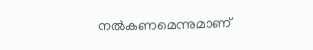നൽകണമെന്നുമാണ്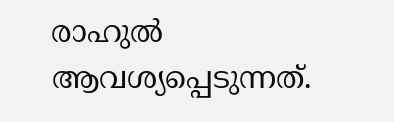രാഹുൽ ആവശ്യപ്പെടുന്നത്.